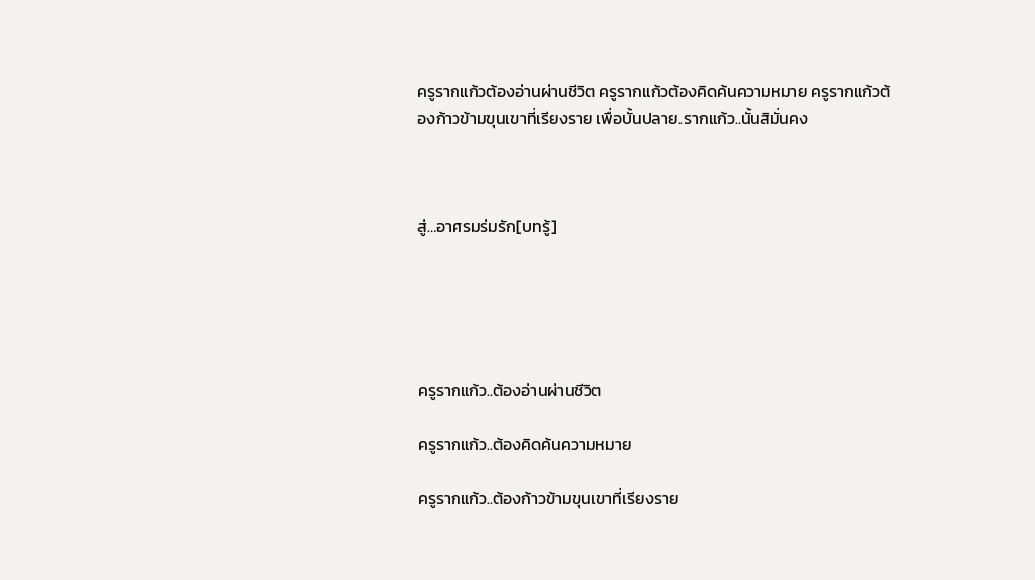ครูรากแก้วต้องอ่านผ่านชีวิต ครูรากแก้วต้องคิดค้นความหมาย ครูรากแก้วต้องก้าวข้ามขุนเขาที่เรียงราย เพื่อบั้นปลาย..รากแก้ว..นั้นสิมั่นคง



สู่…อาศรมร่มรัก[บทรู้]





ครูรากแก้ว..ต้องอ่านผ่านชีวิต

ครูรากแก้ว..ต้องคิดค้นความหมาย

ครูรากแก้ว..ต้องก้าวข้ามขุนเขาที่เรียงราย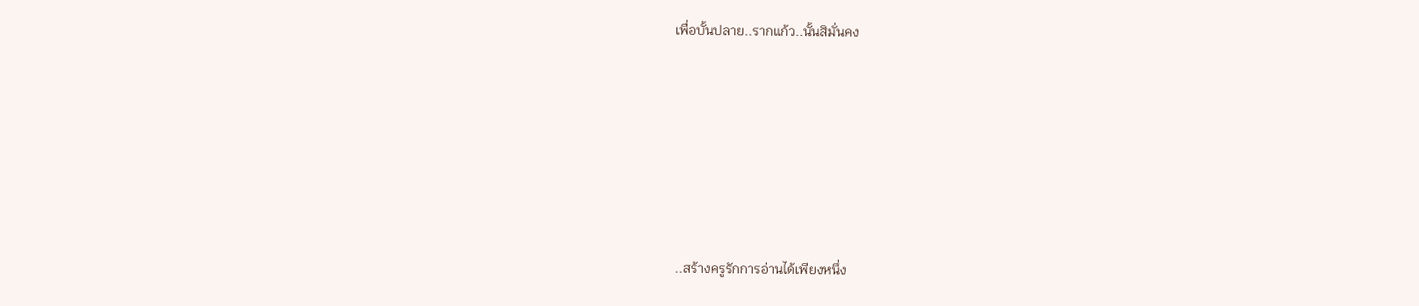เพื่อบั้นปลาย..รากแก้ว..นั้นสิมั่นคง







 ..สร้างครูรักการอ่านได้เพียงหนึ่ง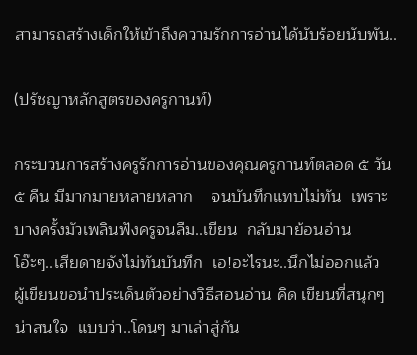สามารถสร้างเด็กให้เข้าถึงความรักการอ่านได้นับร้อยนับพัน..

(ปรัชญาหลักสูตรของครูกานท์)

กระบวนการสร้างครูรักการอ่านของคุณครูกานท์ตลอด ๕ วัน ๕ คืน มีมากมายหลายหลาก    จนบันทึกแทบไม่ทัน  เพราะบางครั้งมัวเพลินฟังครูจนลืม..เขียน  กลับมาย้อนอ่าน   โอ๊ะๆ..เสียดายจังไม่ทันบันทึก  เอ!อะไรนะ..นึกไม่ออกแล้ว   ผู้เขียนขอนำประเด็นตัวอย่างวิธีสอนอ่าน คิด เขียนที่สนุกๆน่าสนใจ  แบบว่า..โดนๆ มาเล่าสู่กัน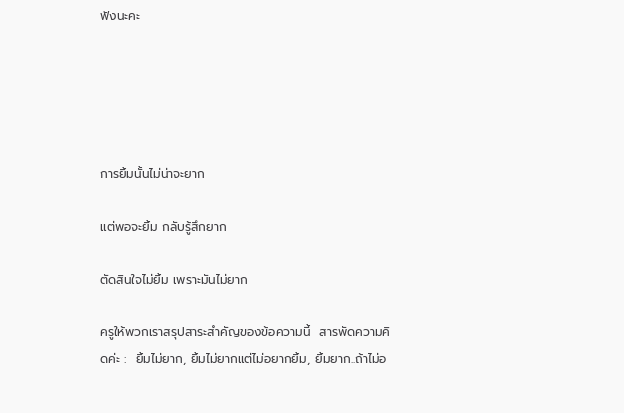ฟังนะคะ





การยิ้มนั้นไม่น่าจะยาก

แต่พอจะยิ้ม กลับรู้สึกยาก

ตัดสินใจไม่ยิ้ม เพราะมันไม่ยาก

ครูให้พวกเราสรุปสาระสำคัญของข้อความนี้  สารพัดความคิดค่ะ :  ยิ้มไม่ยาก, ยิ้มไม่ยากแต่ไม่อยากยิ้ม, ยิ้มยาก..ถ้าไม่อ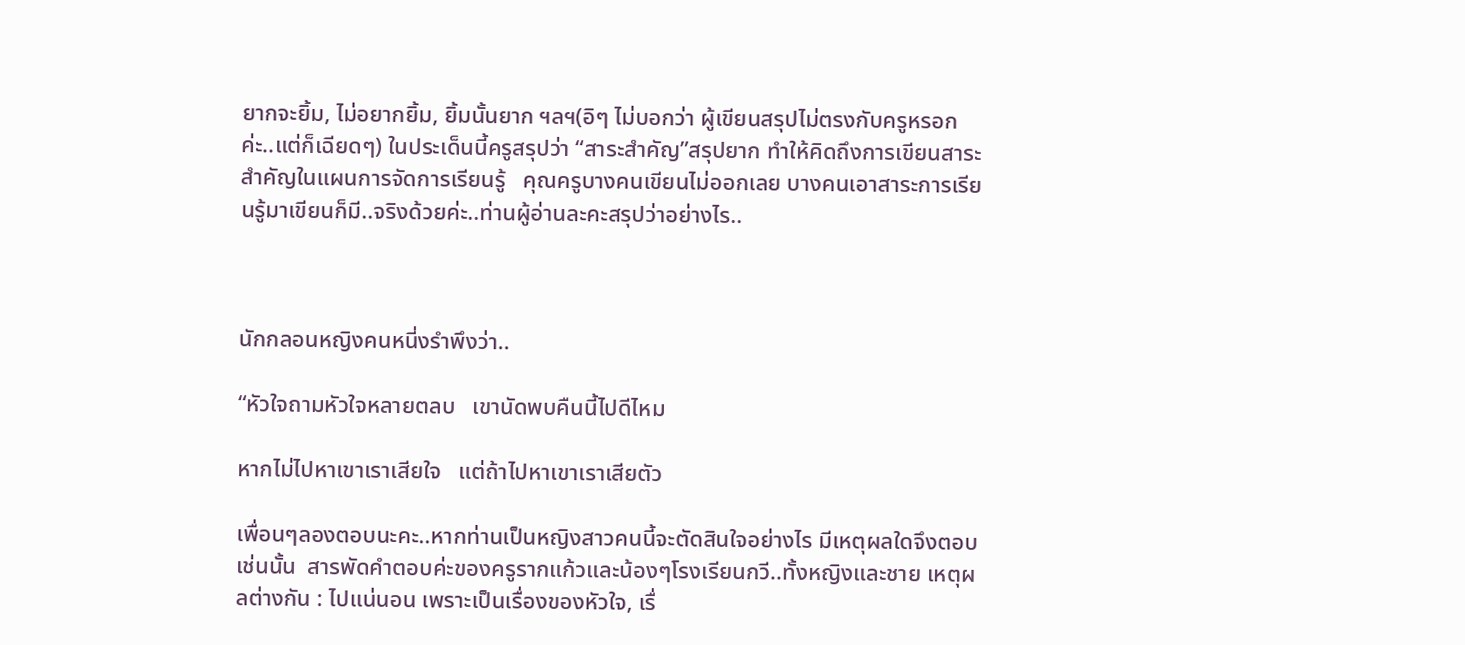ยากจะยิ้ม, ไม่อยากยิ้ม, ยิ้มนั้นยาก ฯลฯ(อิๆ ไม่บอกว่า ผู้เขียนสรุปไม่ตรงกับครูหรอกค่ะ..แต่ก็เฉียดๆ) ในประเด็นนี้ครูสรุปว่า “สาระสำคัญ”สรุปยาก ทำให้คิดถึงการเขียนสาระสำคัญในแผนการจัดการเรียนรู้   คุณครูบางคนเขียนไม่ออกเลย บางคนเอาสาระการเรียนรู้มาเขียนก็มี..จริงด้วยค่ะ..ท่านผู้อ่านละคะสรุปว่าอย่างไร..



นักกลอนหญิงคนหนี่งรำพึงว่า..

“หัวใจถามหัวใจหลายตลบ   เขานัดพบคืนนี้ไปดีไหม

หากไม่ไปหาเขาเราเสียใจ   แต่ถ้าไปหาเขาเราเสียตัว

เพื่อนๆลองตอบนะคะ..หากท่านเป็นหญิงสาวคนนี้จะตัดสินใจอย่างไร มีเหตุผลใดจึงตอบเช่นนั้น  สารพัดคำตอบค่ะของครูรากแก้วและน้องๆโรงเรียนกวี..ทั้งหญิงและชาย เหตุผลต่างกัน : ไปแน่นอน เพราะเป็นเรื่องของหัวใจ, เรื่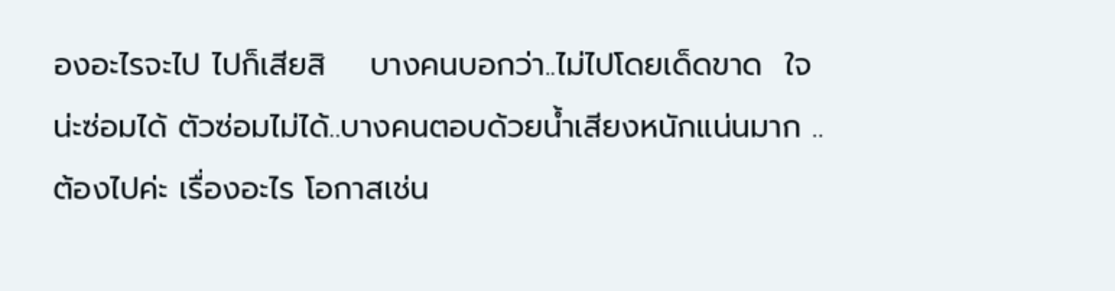องอะไรจะไป ไปก็เสียสิ    บางคนบอกว่า..ไม่ไปโดยเด็ดขาด  ใจน่ะซ่อมได้ ตัวซ่อมไม่ได้..บางคนตอบด้วยน้ำเสียงหนักแน่นมาก ..ต้องไปค่ะ เรื่องอะไร โอกาสเช่น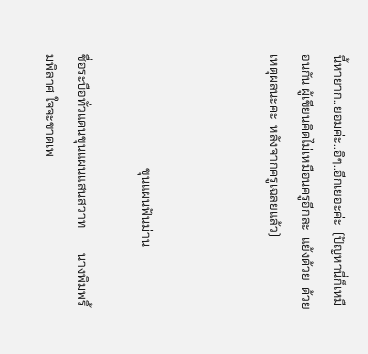นี้หายาก..ยอมค่ะ..อิๆ..อีกเยอะค่ะ  (ปัญหานี่ก็เหมือนกัน ผู้เขียนคิดไม่เหมือนครูอีกละ  แย้งด้วย  ด้วยเหตุผลนะคะ  หลังจากครูเฉลยแล้ว)



                                    ขุนแผนฟันม่าน

ชื่อระบือทั่วแดนขุนแผนแสนสวาท        นางพิมพริ้มพิลาศ ใจจะขาดเพ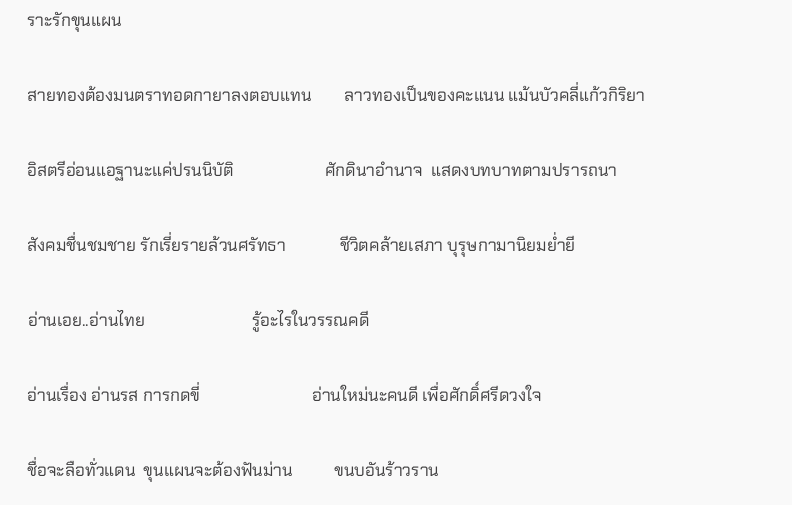ราะรักขุนแผน

สายทองต้องมนตราทอดกายาลงตอบแทน        ลาวทองเป็นของคะแนน แม้นบัวคลี่แก้วกิริยา

อิสตรีอ่อนแอฐานะแค่ปรนนิบัติ                      ศักดินาอำนาจ  แสดงบทบาทตามปรารถนา

สังคมชื่นชมชาย รักเรี่ยรายล้วนศรัทธา             ชีวิตคล้ายเสภา บุรุษกามานิยมย่ำยี

อ่านเอย..อ่านไทย                          รู้อะไรในวรรณคดี

อ่านเรื่อง อ่านรส การกดขี่                           อ่านใหม่นะคนดี เพื่อศักดิ์ศรีดวงใจ

ชื่อจะลือทั่วแดน  ขุนแผนจะต้องฟันม่าน          ขนบอันร้าวราน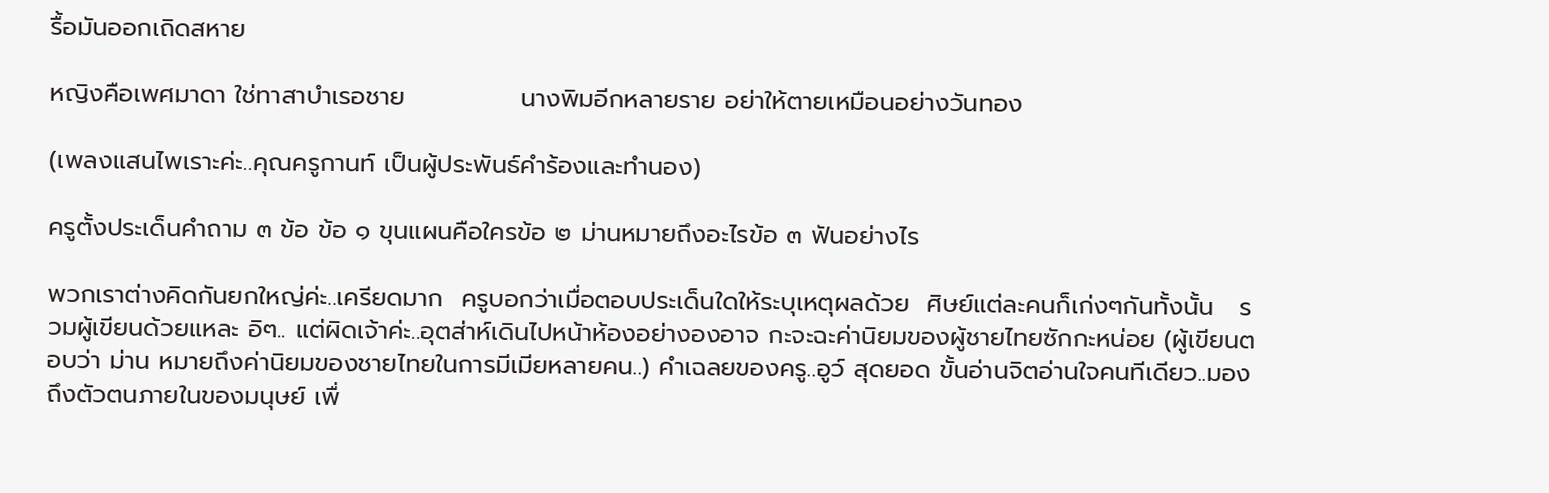รื้อมันออกเถิดสหาย

หญิงคือเพศมาดา ใช่ทาสาบำเรอชาย             นางพิมอีกหลายราย อย่าให้ตายเหมือนอย่างวันทอง

(เพลงแสนไพเราะค่ะ..คุณครูกานท์ เป็นผู้ประพันธ์คำร้องและทำนอง)

ครูตั้งประเด็นคำถาม ๓ ข้อ ข้อ ๑ ขุนแผนคือใครข้อ ๒ ม่านหมายถึงอะไรข้อ ๓ ฟันอย่างไร

พวกเราต่างคิดกันยกใหญ่ค่ะ..เครียดมาก  ครูบอกว่าเมื่อตอบประเด็นใดให้ระบุเหตุผลด้วย  ศิษย์แต่ละคนก็เก่งๆกันทั้งนั้น   รวมผู้เขียนด้วยแหละ อิๆ.. แต่ผิดเจ้าค่ะ..อุตส่าห์เดินไปหน้าห้องอย่างองอาจ กะจะฉะค่านิยมของผู้ชายไทยซักกะหน่อย (ผู้เขียนตอบว่า ม่าน หมายถึงค่านิยมของชายไทยในการมีเมียหลายคน..) คำเฉลยของครู..อูว์ สุดยอด ขั้นอ่านจิตอ่านใจคนทีเดียว..มองถึงตัวตนภายในของมนุษย์ เพื่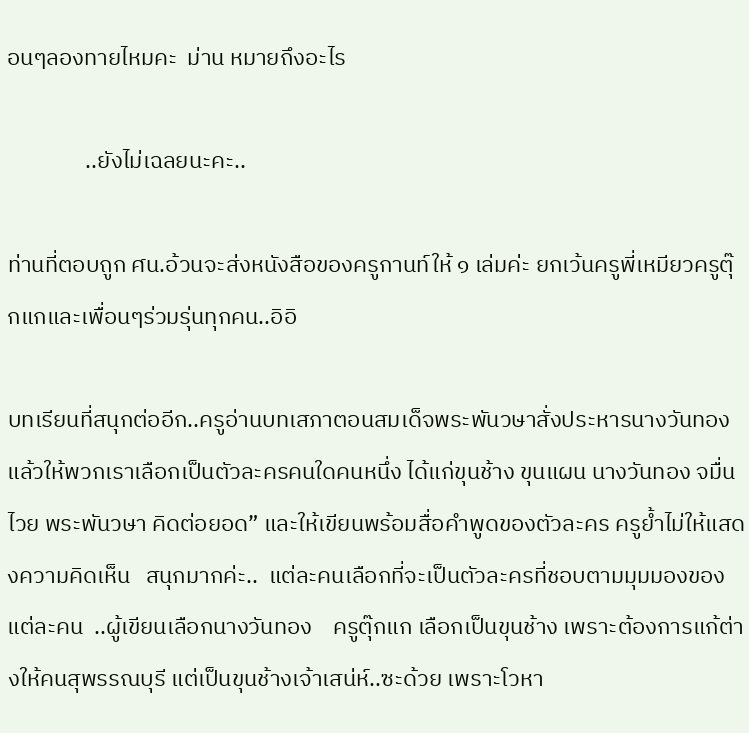อนๆลองทายไหมคะ  ม่าน หมายถึงอะไร

               ..ยังไม่เฉลยนะคะ..

ท่านที่ตอบถูก ศน.อ้วนจะส่งหนังสือของครูกานท์ให้ ๑ เล่มค่ะ ยกเว้นครูพี่เหมียวครูตุ๊กแกและเพื่อนๆร่วมรุ่นทุกคน..อิอิ

บทเรียนที่สนุกต่ออีก..ครูอ่านบทเสภาตอนสมเด็จพระพันวษาสั่งประหารนางวันทอง แล้วให้พวกเราเลือกเป็นตัวละครคนใดคนหนึ่ง ได้แก่ขุนช้าง ขุนแผน นางวันทอง จมื่นไวย พระพันวษา คิดต่อยอด” และให้เขียนพร้อมสื่อคำพูดของตัวละคร ครูย้ำไม่ให้แสดงความคิดเห็น   สนุกมากค่ะ..  แต่ละคนเลือกที่จะเป็นตัวละครที่ชอบตามมุมมองของแต่ละคน  ..ผู้เขียนเลือกนางวันทอง    ครูตุ๊กแก เลือกเป็นขุนช้าง เพราะต้องการแก้ต่างให้คนสุพรรณบุรี แต่เป็นขุนช้างเจ้าเสน่ห์..ซะด้วย เพราะโวหา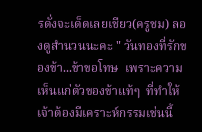รดั่งจะเด็ดเลยเชียว(ครูชม) ลองดูสำนวนนะคะ " วันทองที่รักของข้า...ข้าขอโทษ  เพราะความเห็นแก่ตัวของข้าแท้ๆ  ที่ทำให้เจ้าต้องมีเคราะห์กรรมเช่นนี้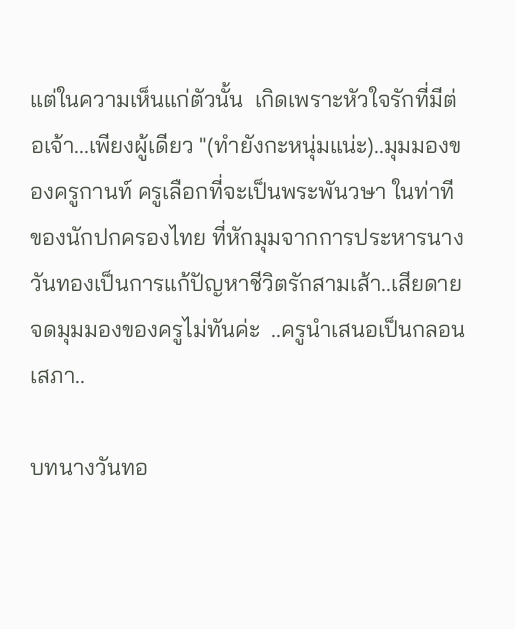แต่ในความเห็นแก่ตัวนั้น  เกิดเพราะหัวใจรักที่มีต่อเจ้า...เพียงผู้เดียว "(ทำยังกะหนุ่มแน่ะ)..มุมมองของครูกานท์ ครูเลือกที่จะเป็นพระพันวษา ในท่าทีของนักปกครองไทย ที่หักมุมจากการประหารนางวันทองเป็นการแก้ปัญหาชีวิตรักสามเส้า..เสียดายจดมุมมองของครูไม่ทันค่ะ  ..ครูนำเสนอเป็นกลอนเสภา..

บทนางวันทอ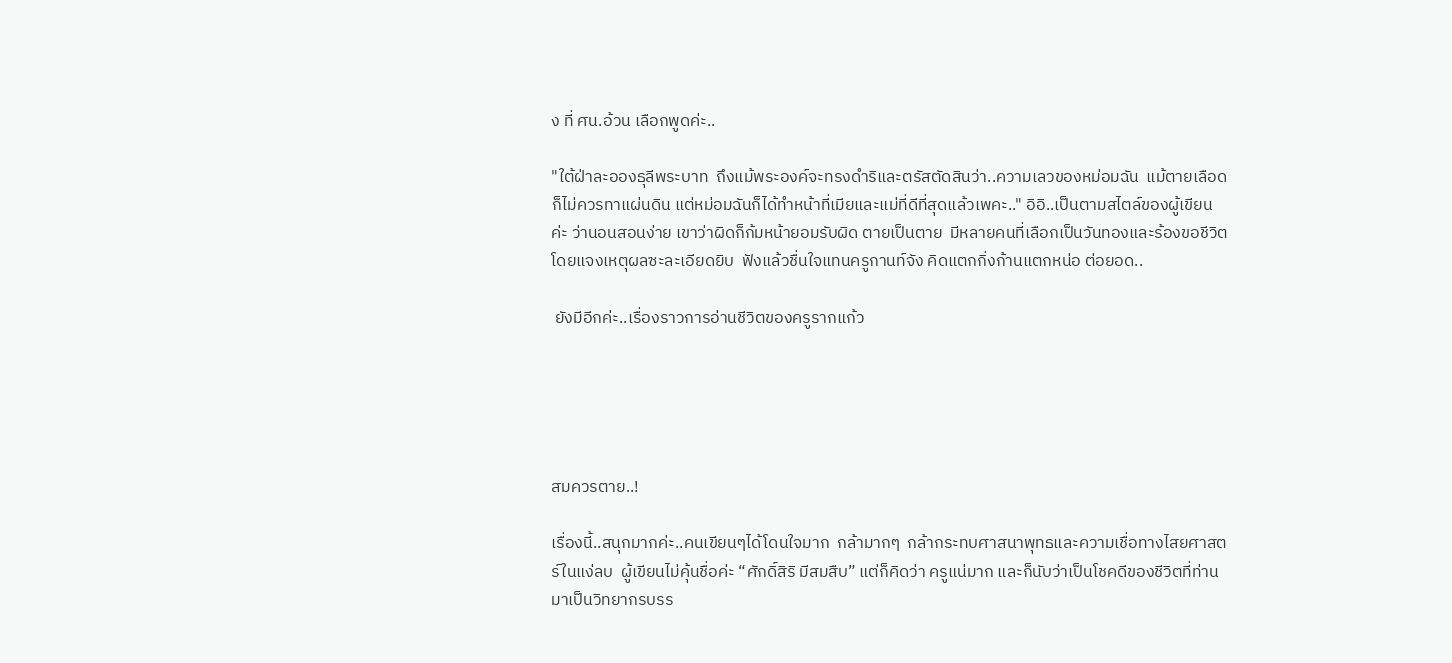ง ที่ ศน.อ้วน เลือกพูดค่ะ..

"ใต้ฝ่าละอองธุลีพระบาท  ถึงแม้พระองค์จะทรงดำริและตรัสตัดสินว่า..ความเลวของหม่อมฉัน  แม้ตายเลือดก็ไม่ควรทาแผ่นดิน แต่หม่อมฉันก็ได้ทำหน้าที่เมียและแม่ที่ดีที่สุดแล้วเพคะ.." อิอิ..เป็นตามสไตล์ของผู้เขียนค่ะ ว่านอนสอนง่าย เขาว่าผิดก็ก้มหน้ายอมรับผิด ตายเป็นตาย  มีหลายคนที่เลือกเป็นวันทองและร้องขอชีวิตโดยแจงเหตุผลซะละเอียดยิบ  ฟังแล้วชื่นใจแทนครูกานท์จัง คิดแตกกิ่งก้านแตกหน่อ ต่อยอด..

 ยังมีอีกค่ะ..เรื่องราวการอ่านชีวิตของครูรากแก้ว





สมควรตาย..!

เรื่องนี้..สนุกมากค่ะ..คนเขียนๆได้โดนใจมาก  กล้ามากๆ  กล้ากระทบศาสนาพุทธและความเชื่อทางไสยศาสตร์ในแง่ลบ  ผู้เขียนไม่คุ้นชื่อค่ะ “ศักดิ์สิริ มีสมสืบ” แต่ก็คิดว่า ครูแน่มาก และก็นับว่าเป็นโชคดีของชีวิตที่ท่านมาเป็นวิทยากรบรร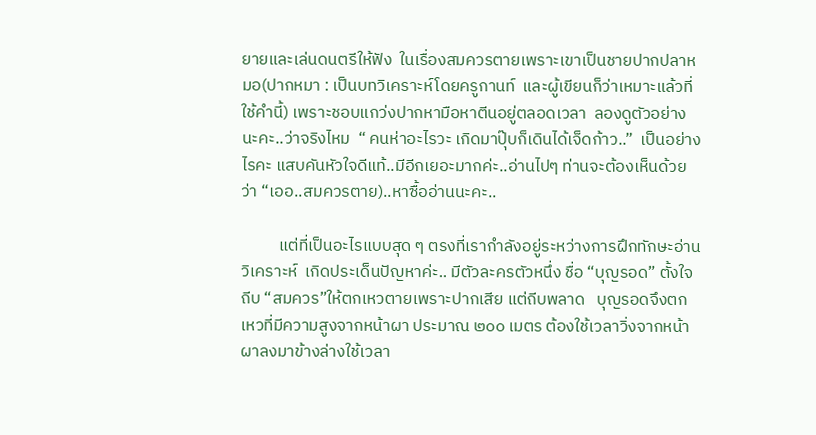ยายและเล่นดนตรีให้ฟัง  ในเรื่องสมควรตายเพราะเขาเป็นชายปากปลาหมอ(ปากหมา : เป็นบทวิเคราะห์โดยครูกานท์  และผู้เขียนก็ว่าเหมาะแล้วที่ใช้คำนี้) เพราะชอบแกว่งปากหามือหาตีนอยู่ตลอดเวลา  ลองดูตัวอย่างนะคะ..ว่าจริงไหม  “ คนห่าอะไรวะ เกิดมาปุ๊บก็เดินได้เจ็ดก้าว..”  เป็นอย่างไรคะ แสบคันหัวใจดีแท้..มีอีกเยอะมากค่ะ..อ่านไปๆ ท่านจะต้องเห็นด้วยว่า “เออ..สมควรตาย)..หาซื้ออ่านนะคะ..

          แต่ที่เป็นอะไรแบบสุด ๆ ตรงที่เรากำลังอยู่ระหว่างการฝึกทักษะอ่านวิเคราะห์  เกิดประเด็นปัญหาค่ะ.. มีตัวละครตัวหนึ่ง ชื่อ “บุญรอด” ตั้งใจถีบ “สมควร”ให้ตกเหวตายเพราะปากเสีย แต่ถีบพลาด   บุญรอดจึงตกเหวที่มีความสูงจากหน้าผา ประมาณ ๒๐๐ เมตร ต้องใช้เวลาวิ่งจากหน้าผาลงมาข้างล่างใช้เวลา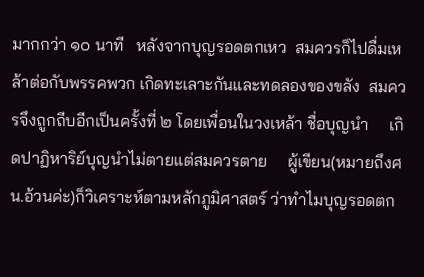มากกว่า ๑๐ นาที   หลังจากบุญรอดตกเหว  สมควรก็ไปดื่มเหล้าต่อกับพรรคพวก เกิดทะเลาะกันและทดลองของขลัง  สมควรจึงถูกถีบอีกเป็นครั้งที่ ๒ โดยเพื่อนในวงเหล้า ชื่อบุญนำ     เกิดปาฏิหาริย์บุญนำไม่ตายแต่สมควรตาย     ผู้เขียน(หมายถึงศน.อ้วนค่ะ)ก็วิเคราะห์ตามหลักภูมิศาสตร์ ว่าทำไมบุญรอดตก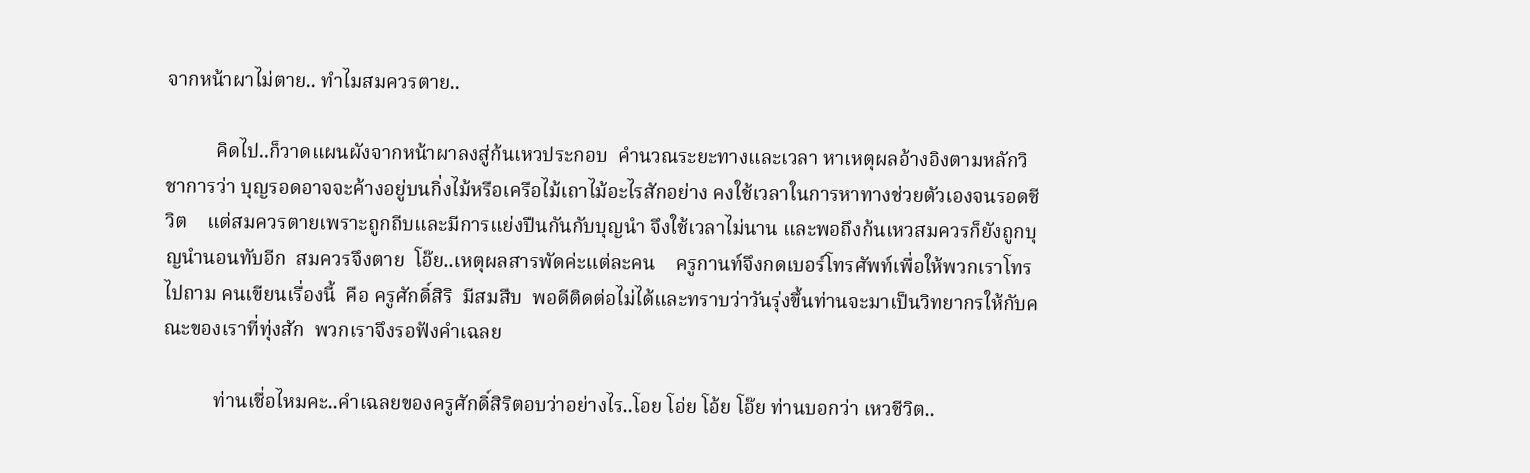จากหน้าผาไม่ตาย.. ทำไมสมควรตาย..

          คิดไป..ก็วาดแผนผังจากหน้าผาลงสู่ก้นเหวประกอบ  คำนวณระยะทางและเวลา หาเหตุผลอ้างอิงตามหลักวิชาการว่า บุญรอดอาจจะค้างอยู่บนกิ่งไม้หรือเครือไม้เถาไม้อะไรสักอย่าง คงใช้เวลาในการหาทางช่วยตัวเองจนรอดชีวิต    แต่สมควรตายเพราะถูกถีบและมีการแย่งปืนกันกับบุญนำ จึงใช้เวลาไม่นาน และพอถึงก้นเหวสมควรก็ยังถูกบุญนำนอนทับอีก  สมควรจึงตาย  โอ๊ย..เหตุผลสารพัดค่ะแต่ละคน    ครูกานท์จึงกดเบอร์โทรศัพท์เพื่อให้พวกเราโทรไปถาม คนเขียนเรื่องนี้  คือ ครูศักดิ์สิริ  มีสมสืบ  พอดีติดต่อไม่ได้และทราบว่าวันรุ่งขึ้นท่านจะมาเป็นวิทยากรให้กับคณะของเราที่ทุ่งสัก  พวกเราจึงรอฟังคำเฉลย

          ท่านเชื่อไหมคะ..คำเฉลยของครูศักดิ์สิริตอบว่าอย่างไร..โอย โอ่ย โอ้ย โอ๊ย ท่านบอกว่า เหวชีวิต..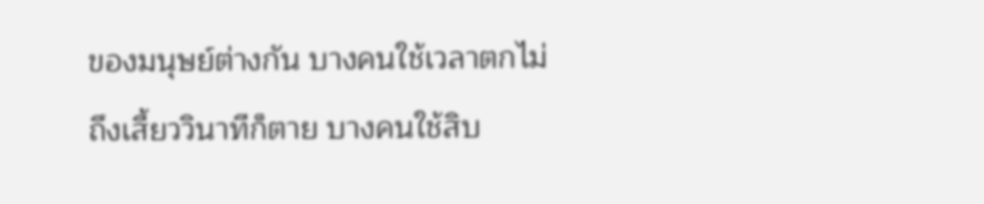ของมนุษย์ต่างกัน บางคนใช้เวลาตกไม่ถึงเสี้ยววินาทีก็ตาย บางคนใช้สิบ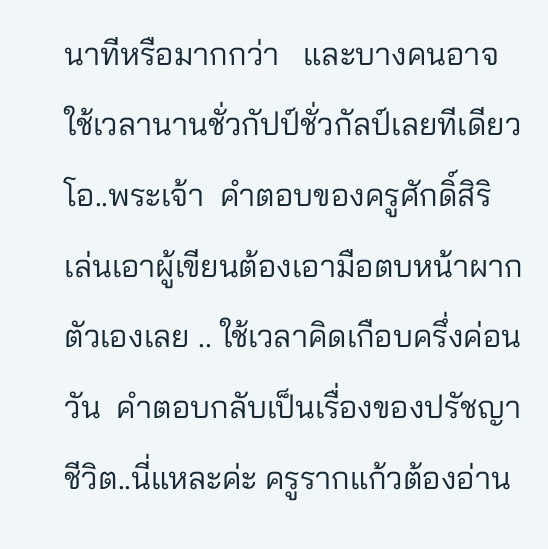นาทีหรือมากกว่า   และบางคนอาจใช้เวลานานชั่วกัปป์ชั่วกัลป์เลยทีเดียว   โอ..พระเจ้า  คำตอบของครูศักดิ์สิริ   เล่นเอาผู้เขียนต้องเอามือตบหน้าผากตัวเองเลย .. ใช้เวลาคิดเกือบครึ่งค่อนวัน  คำตอบกลับเป็นเรื่องของปรัชญาชีวิต..นี่แหละค่ะ ครูรากแก้วต้องอ่าน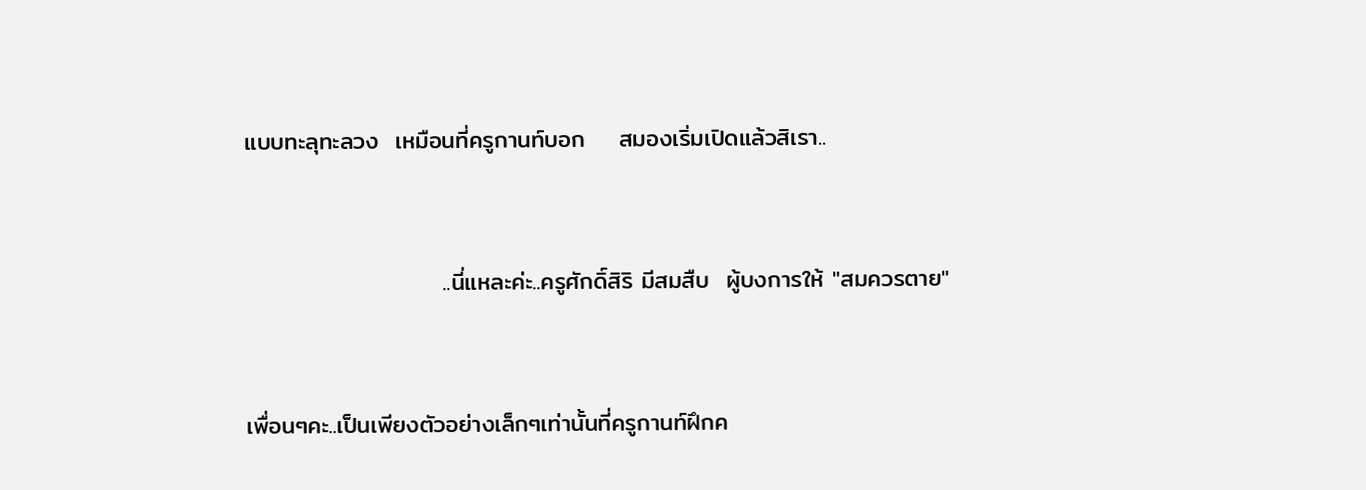แบบทะลุทะลวง  เหมือนที่ครูกานท์บอก    สมองเริ่มเปิดแล้วสิเรา..



                       ..นี่แหละค่ะ..ครูศักดิ์สิริ มีสมสืบ  ผู้บงการให้ "สมควรตาย"



เพื่อนๆคะ..เป็นเพียงตัวอย่างเล็กๆเท่านั้นที่ครูกานท์ฝึกค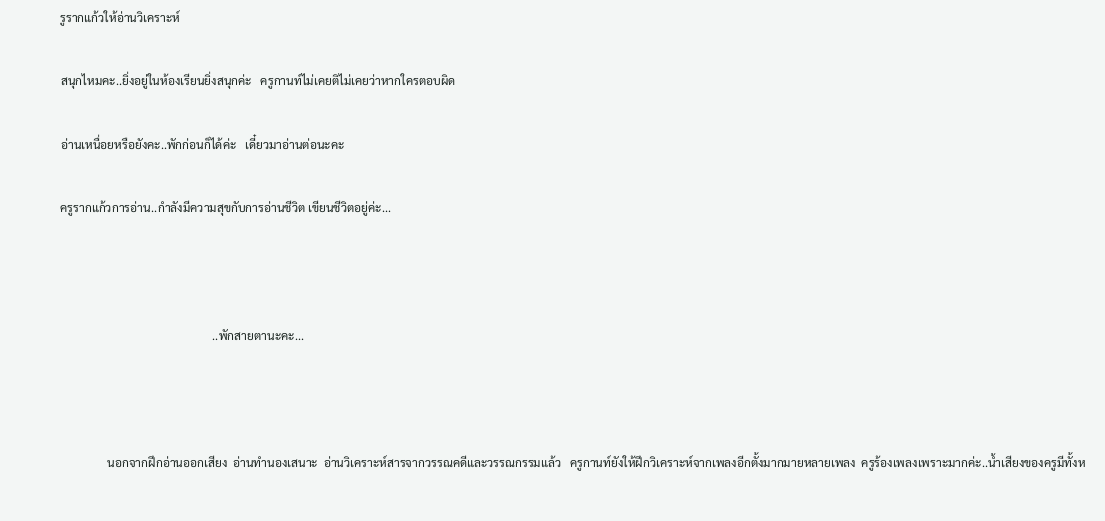รูรากแก้วให้อ่านวิเคราะห์

สนุกไหมคะ..ยิ่งอยู่ในห้องเรียนยิ่งสนุกค่ะ   ครูกานท์ไม่เคยติไม่เคยว่าหากใครตอบผิด

อ่านเหนื่อยหรือยังคะ..พักก่อนก็ได้ค่ะ   เดี๋ยวมาอ่านต่อนะคะ

ครูรากแก้วการอ่าน..กำลังมีความสุขกับการอ่านชีวิต เขียนชีวิตอยู่ค่ะ...



                                                    ..พักสายตานะคะ...



                นอกจากฝึกอ่านออกเสียง  อ่านทำนองเสนาะ  อ่านวิเคราะห์สารจากวรรณคดีและวรรณกรรมแล้ว   ครูกานท์ยังให้ฝึกวิเคราะห์จากเพลงอีกตั้งมากมายหลายเพลง  ครูร้องเพลงเพราะมากค่ะ..น้ำเสียงของครูมีทั้งห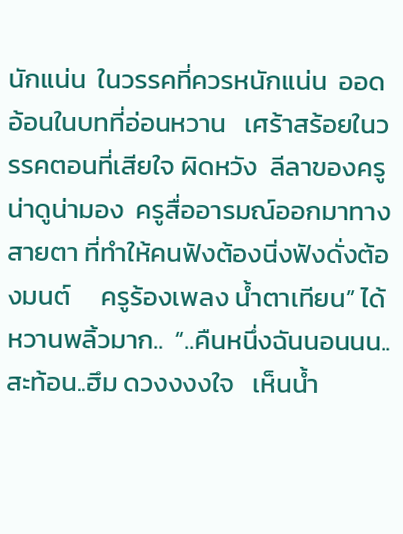นักแน่น  ในวรรคที่ควรหนักแน่น  ออดอ้อนในบทที่อ่อนหวาน   เศร้าสร้อยในวรรคตอนที่เสียใจ ผิดหวัง  ลีลาของครูน่าดูน่ามอง  ครูสื่ออารมณ์ออกมาทางสายตา ที่ทำให้คนฟังต้องนิ่งฟังดั่งต้องมนต์     ครูร้องเพลง น้ำตาเทียน” ได้หวานพลิ้วมาก..  “..คืนหนึ่งฉันนอนนน.. สะท้อน..ฮึม ดวงงงงใจ   เห็นน้ำ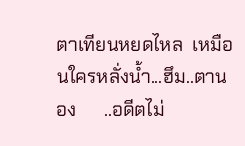ตาเทียนหยดไหล  เหมือนใครหลั่งน้ำ...ฮึม..ตานอง      ..อดีตไม่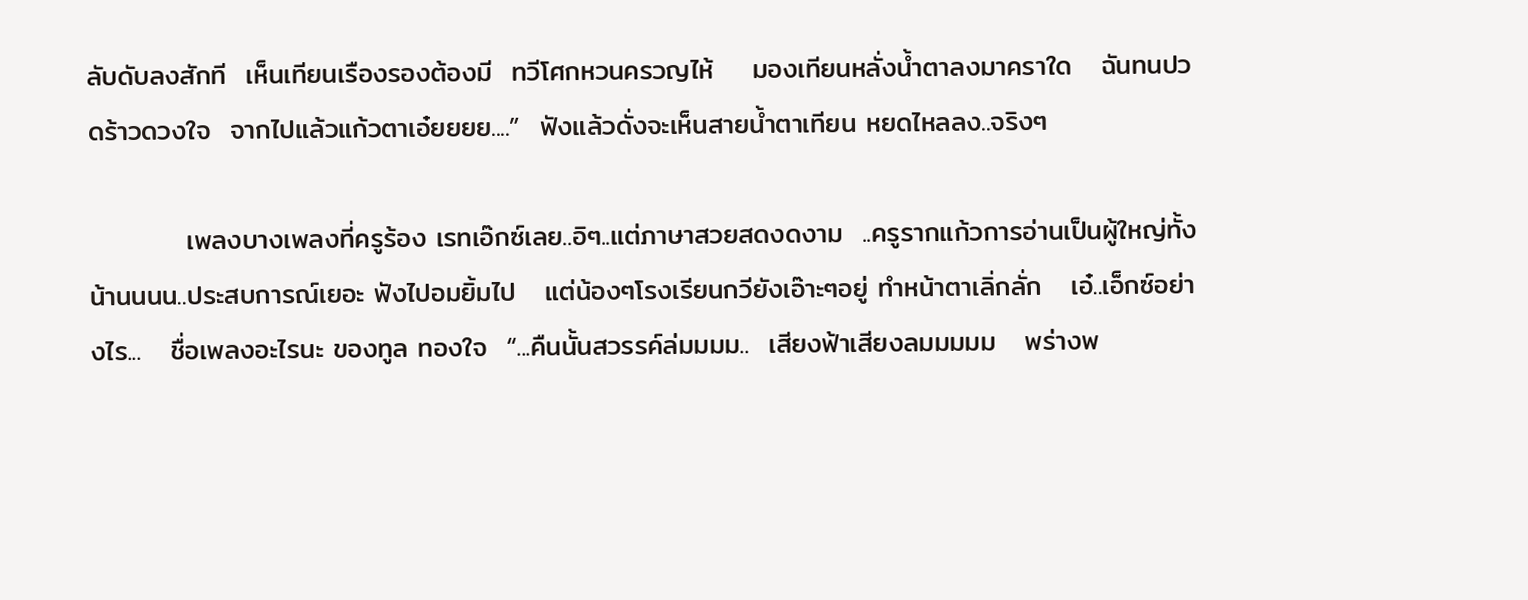ลับดับลงสักที  เห็นเทียนเรืองรองต้องมี  ทวีโศกหวนครวญไห้    มองเทียนหลั่งน้ำตาลงมาคราใด   ฉันทนปวดร้าวดวงใจ  จากไปแล้วแก้วตาเอ๋ยยยย....”  ฟังแล้วดั่งจะเห็นสายน้ำตาเทียน หยดไหลลง..จริงๆ

          เพลงบางเพลงที่ครูร้อง เรทเอ๊กซ์เลย..อิๆ..แต่ภาษาสวยสดงดงาม  ..ครูรากแก้วการอ่านเป็นผู้ใหญ่ทั้งน้านนนน..ประสบการณ์เยอะ ฟังไปอมยิ้มไป   แต่น้องๆโรงเรียนกวียังเอ๊าะๆอยู่ ทำหน้าตาเลิ่กลั่ก   เอ๋..เอ็กซ์อย่างไร...   ชื่อเพลงอะไรนะ ของทูล ทองใจ  “...คืนนั้นสวรรค์ล่มมมม..  เสียงฟ้าเสียงลมมมมม   พร่างพ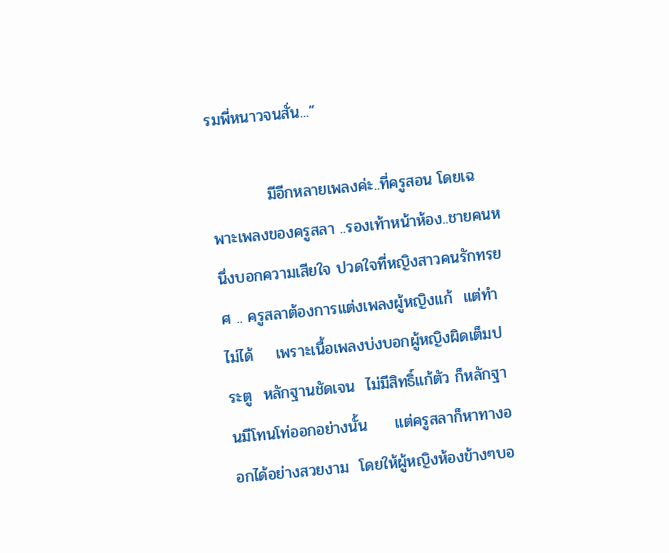รมพี่หนาวจนสั่น...”

          มีอีกหลายเพลงค่ะ..ที่ครูสอน โดยเฉพาะเพลงของครูสลา ..รองเท้าหน้าห้อง..ชายคนหนึ่งบอกความเสียใจ ปวดใจที่หญิงสาวคนรักทรยศ .. ครูสลาต้องการแต่งเพลงผู้หญิงแก้  แต่ทำไม่ได้    เพราะเนื้อเพลงบ่งบอกผู้หญิงผิดเต็มประตู  หลักฐานชัดเจน  ไม่มีสิทธิ์แก้ตัว ก็หลักฐานมีโทนโท่ออกอย่างนั้น     แต่ครูสลาก็หาทางออกได้อย่างสวยงาม  โดยให้ผู้หญิงห้องข้างๆบอ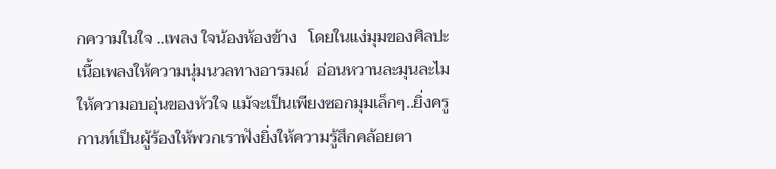กความในใจ ..เพลง ใจน้องห้องข้าง   โดยในแง่มุมของศิลปะ เนื้อเพลงให้ความนุ่มนวลทางอารมณ์  อ่อนหวานละมุนละไม  ให้ความอบอุ่นของหัวใจ แม้จะเป็นเพียงซอกมุมเล็กๆ..ยิ่งครูกานท์เป็นผู้ร้องให้พวกเราฟังยิ่งให้ความรู้สึกคล้อยตา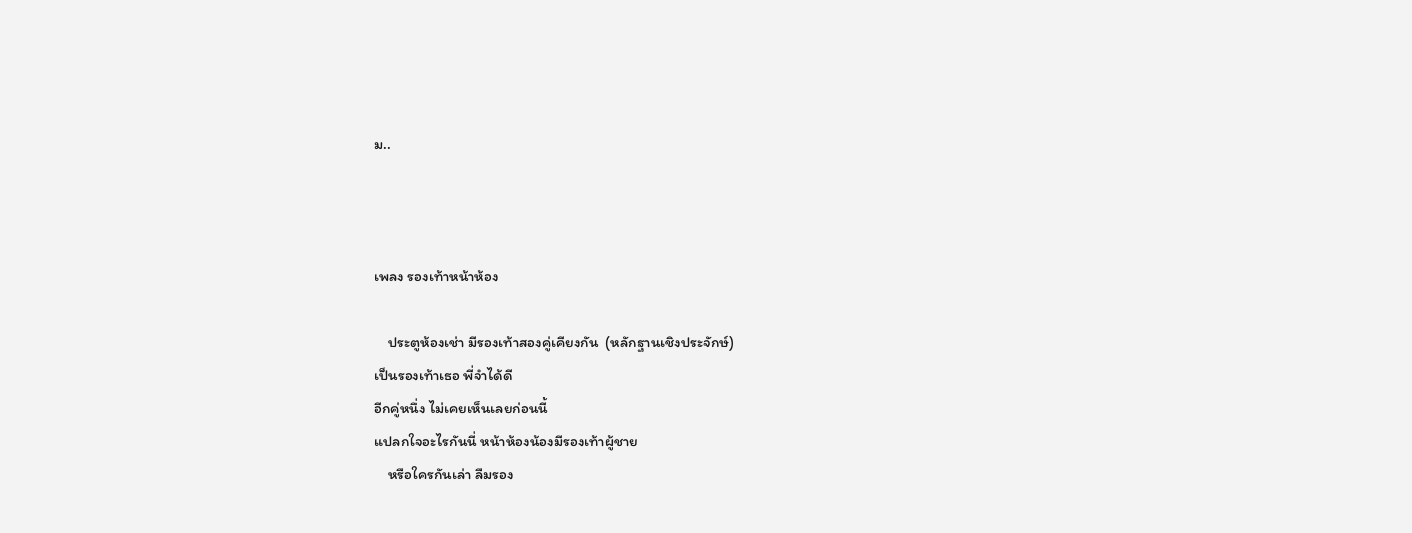ม..



เพลง รองเท้าหน้าห้อง

    ประตูห้องเช่า มีรองเท้าสองคู่เคียงกัน  (หลักฐานเชิงประจักษ์)
เป็นรองเท้าเธอ พี่จำได้ดี
อีกคู่หนึ่ง ไม่เคยเห็นเลยก่อนนี้
แปลกใจอะไรกันนี่ หน้าห้องน้องมีรองเท้าผู้ชาย
    หรือใครกันเล่า ลืมรอง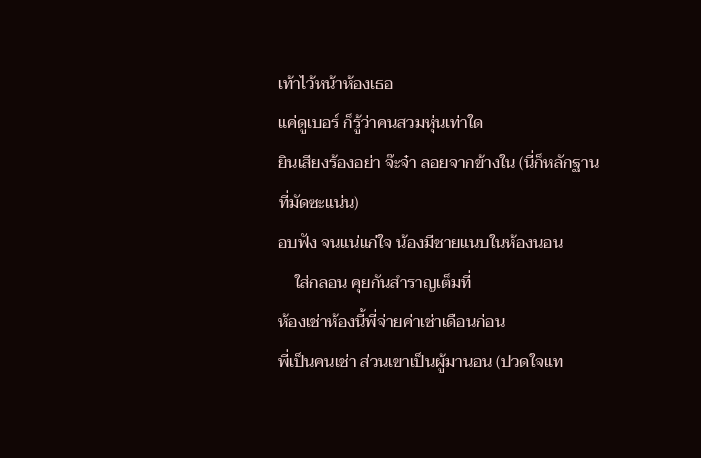เท้าไว้หน้าห้องเธอ
แค่ดูเบอร์ ก็รู้ว่าคนสวมหุ่นเท่าใด
ยินเสียงร้องอย่า จ๊ะจ๋า ลอยจากข้างใน (นี่ก็หลักฐานที่มัดซะแน่น)
อบฟัง จนแน่แก่ใจ น้องมีชายแนบในห้องนอน
    ใส่กลอน คุยกันสำราญเต็มที่
ห้องเช่าห้องนี้พี่จ่ายค่าเช่าเดือนก่อน
พี่เป็นคนเช่า ส่วนเขาเป็นผู้มานอน (ปวดใจแท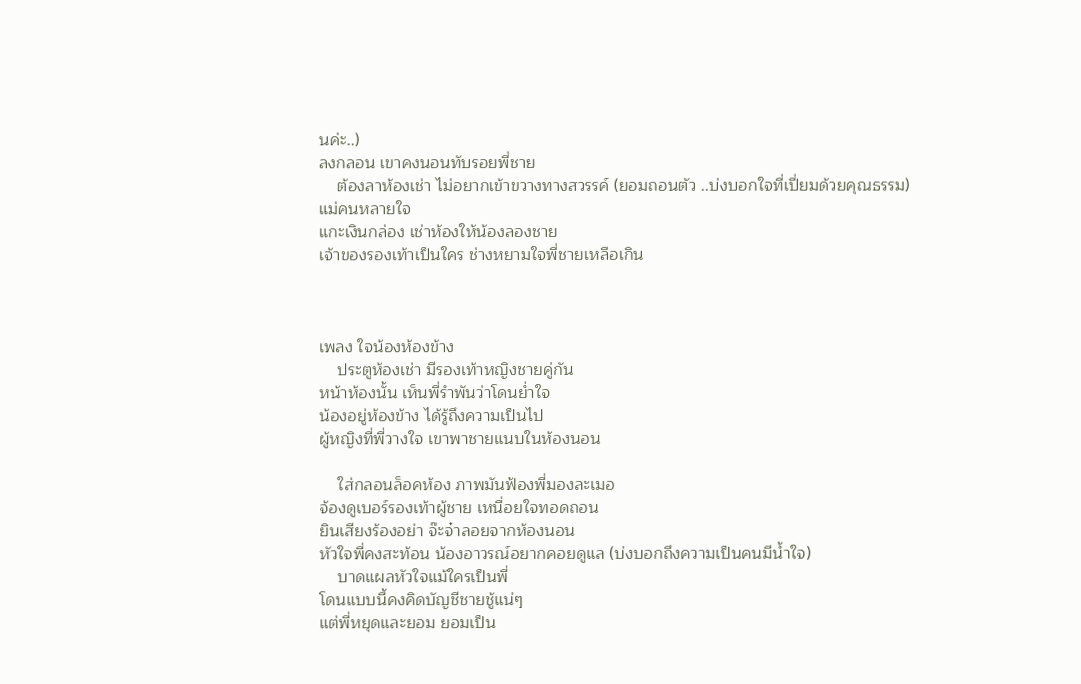นค่ะ..)
ลงกลอน เขาคงนอนทับรอยพี่ชาย
    ต้องลาห้องเช่า ไม่อยากเข้าขวางทางสวรรค์ (ยอมถอนตัว ..บ่งบอกใจที่เปี่ยมด้วยคุณธรรม)
แม่คนหลายใจ
แกะเงินกล่อง เช่าห้องให้น้องลองชาย
เจ้าของรองเท้าเป็นใคร ช่างหยามใจพี่ชายเหลือเกิน



เพลง ใจน้องห้องข้าง
    ประตูห้องเช่า มีรองเท้าหญิงชายคู่กัน
หน้าห้องนั้น เห็นพี่รำพันว่าโดนย่ำใจ
น้องอยู่ห้องข้าง ได้รู้ถึงความเป็นไป
ผู้หญิงที่พี่วางใจ เขาพาชายแนบในห้องนอน

    ใส่กลอนล็อคห้อง ภาพมันฟ้องพี่มองละเมอ
จ้องดูเบอร์รองเท้าผู้ชาย เหนื่อยใจทอดถอน
ยินเสียงร้องอย่า จ๊ะจ๋าลอยจากห้องนอน
หัวใจพี่คงสะท้อน น้องอาวรณ์อยากคอยดูแล (บ่งบอกถึงความเป็นคนมีน้ำใจ)
    บาดแผลหัวใจแม้ใครเป็นพี่
โดนแบบนี้คงคิดบัญชีชายชู้แน่ๆ
แต่พี่หยุดและยอม ยอมเป็น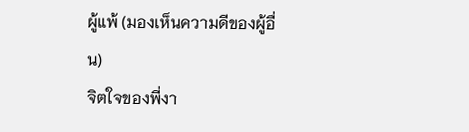ผู้แพ้ (มองเห็นความดีของผู้อื่น)
จิตใจของพี่งา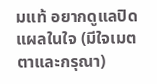มแท้ อยากดูแลปิดแผลในใจ (มีใจเมตตาและกรุณา)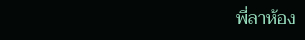พี่ลาห้อง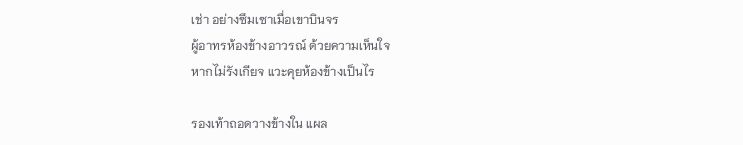เช่า อย่างซึมเซาเมื่อเขาบินจร
ผู้อาทรห้องข้างอาวรณ์ ด้วยความเห็นใจ
หากไม่รังเกียจ แวะคุยห้องข้างเป็นไร

รองเท้าถอดวางข้างใน แผล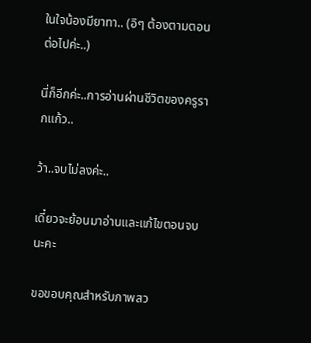ในใจน้องมียาทา.. (อิๆ ต้องตามตอนต่อไปค่ะ..)

นี่ก็อีกค่ะ..การอ่านผ่านชีวิตของครูรากแก้ว..

ว้า..จบไม่ลงค่ะ..

เดี๋ยวจะย้อนมาอ่านและแก้ไขตอนจบนะคะ

ขอขอบคุณสำหรับภาพสว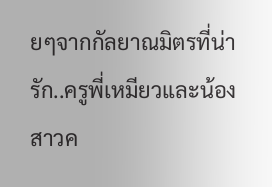ยๆจากกัลยาณมิตรที่น่ารัก..ครูพี่เหมียวและน้องสาวค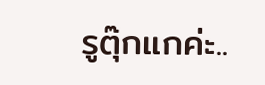รูตุ๊กแกค่ะ..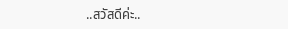..สวัสดีค่ะ..